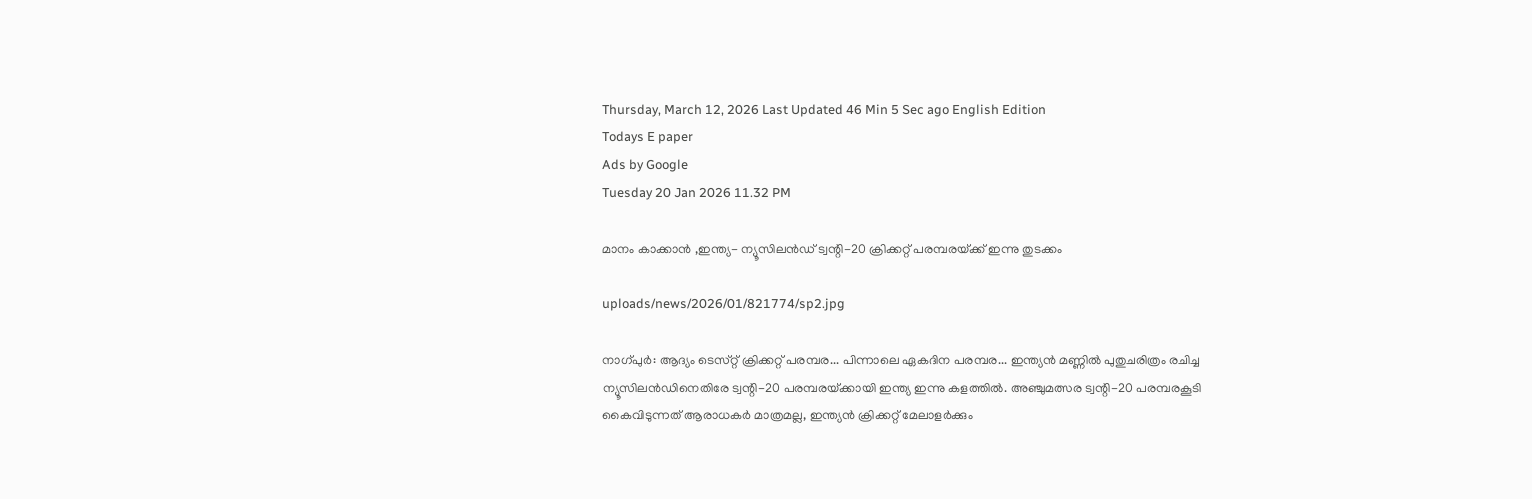Thursday, March 12, 2026 Last Updated 46 Min 5 Sec ago English Edition
Todays E paper
Ads by Google
Tuesday 20 Jan 2026 11.32 PM

മാനം കാക്കാന്‍ ,ഇന്ത്യ- ന്യൂസിലന്‍ഡ്‌ ട്വന്റി-20 ക്രിക്കറ്റ്‌ പരമ്പരയ്‌ക്ക് ഇന്നു തുടക്കം

uploads/news/2026/01/821774/sp2.jpg

നാഗ്‌പുര്‍: ആദ്യം ടെസ്‌റ്റ് ക്രിക്കറ്റ്‌ പരമ്പര... പിന്നാലെ ഏകദിന പരമ്പര... ഇന്ത്യന്‍ മണ്ണില്‍ പുതുചരിത്രം രചിച്ച ന്യൂസിലന്‍ഡിനെതിരേ ട്വന്റി-20 പരമ്പരയ്‌ക്കായി ഇന്ത്യ ഇന്നു കളത്തില്‍. അഞ്ചുമത്സര ട്വന്റി-20 പരമ്പരകൂടി കൈവിടുന്നത്‌ ആരാധകര്‍ മാത്രമല്ല, ഇന്ത്യന്‍ ക്രിക്കറ്റ്‌ മേലാളര്‍ക്കും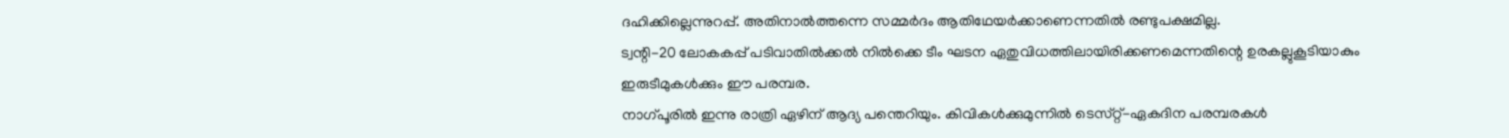ദഹിക്കില്ലെന്നുറപ്പ്‌. അതിനാല്‍ത്തന്നെ സമ്മര്‍ദം ആതിഥേയര്‍ക്കാണെന്നതില്‍ രണ്ടുപക്ഷമില്ല.
ട്വന്റി-20 ലോകകപ്പ്‌ പടിവാതില്‍ക്കല്‍ നില്‍ക്കെ ടീം ഘടന ഏതുവിധത്തിലായിരിക്കണമെന്നതിന്റെ ഉരകല്ലുകൂടിയാകും ഇരുടീമുകള്‍ക്കും ഈ പരമ്പര.
നാഗ്‌പൂരില്‍ ഇന്നു രാത്രി ഏഴിന്‌ ആദ്യ പന്തെറിയും. കിവികള്‍ക്കുമുന്നില്‍ ടെസ്‌റ്റ്-ഏകദിന പരമ്പരകള്‍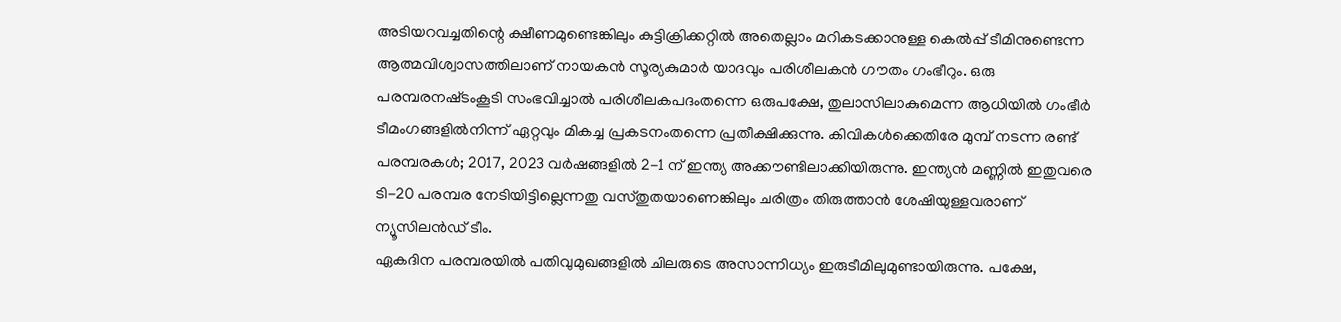അടിയറവച്ചതിന്റെ ക്ഷീണമുണ്ടെങ്കിലും കുട്ടിക്രിക്കറ്റില്‍ അതെല്ലാം മറികടക്കാനുള്ള കെല്‍പ്പ്‌ ടീമിനുണ്ടെന്ന ആത്മവിശ്വാസത്തിലാണ്‌ നായകന്‍ സൂര്യകുമാര്‍ യാദവും പരിശീലകന്‍ ഗൗതം ഗംഭീറും. ഒരു പരമ്പരനഷ്‌ടംകൂടി സംഭവിച്ചാല്‍ പരിശീലകപദംതന്നെ ഒരുപക്ഷേ, തുലാസിലാകുമെന്ന ആധിയില്‍ ഗംഭീര്‍ ടീമംഗങ്ങളില്‍നിന്ന്‌ ഏറ്റവും മികച്ച പ്രകടനംതന്നെ പ്രതീക്ഷിക്കുന്നു. കിവികള്‍ക്കെതിരേ മുമ്പ്‌ നടന്ന രണ്ട്‌ പരമ്പരകള്‍; 2017, 2023 വര്‍ഷങ്ങളില്‍ 2-1 ന്‌ ഇന്ത്യ അക്കൗണ്ടിലാക്കിയിരുന്നു. ഇന്ത്യന്‍ മണ്ണില്‍ ഇതുവരെ ടി-20 പരമ്പര നേടിയിട്ടില്ലെന്നതു വസ്‌തുതയാണെങ്കിലും ചരിത്രം തിരുത്താന്‍ ശേഷിയുള്ളവരാണ്‌ ന്യൂസിലന്‍ഡ്‌ ടീം.
ഏകദിന പരമ്പരയില്‍ പതിവുമുഖങ്ങളില്‍ ചിലരുടെ അസാന്നിധ്യം ഇരുടീമിലുമുണ്ടായിരുന്നു. പക്ഷേ,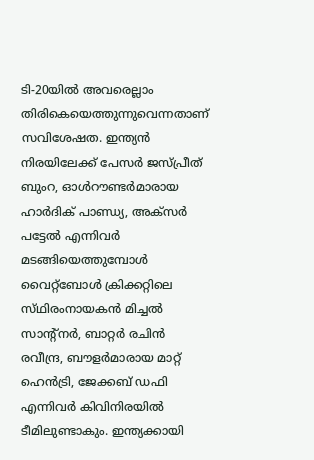ടി-20യില്‍ അവരെല്ലാം തിരികെയെത്തുന്നുവെന്നതാണ്‌ സവിശേഷത. ഇന്ത്യന്‍ നിരയിലേക്ക്‌ പേസര്‍ ജസ്‌പ്രീത്‌ ബുംറ, ഓള്‍റൗണ്ടര്‍മാരായ ഹാര്‍ദിക്‌ പാണ്ഡ്യ, അക്‌സര്‍ പട്ടേല്‍ എന്നിവര്‍ മടങ്ങിയെത്തുമ്പോള്‍ വൈറ്റ്‌ബോള്‍ ക്രിക്കറ്റിലെ സ്‌ഥിരംനായകന്‍ മിച്ചല്‍ സാന്റ്‌നര്‍, ബാറ്റര്‍ രചിന്‍ രവീന്ദ്ര, ബൗളര്‍മാരായ മാറ്റ്‌ ഹെന്‍ട്രി, ജേക്കബ്‌ ഡഫി എന്നിവര്‍ കിവിനിരയില്‍ ടീമിലുണ്ടാകും. ഇന്ത്യക്കായി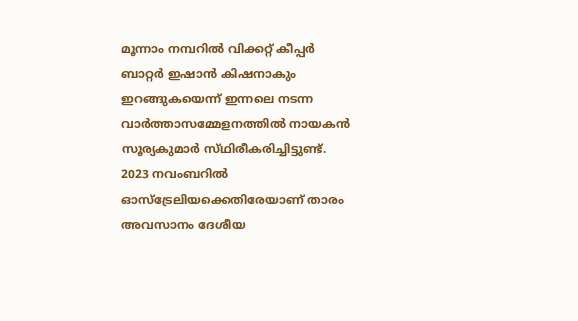മൂന്നാം നമ്പറില്‍ വിക്കറ്റ്‌ കീപ്പര്‍ ബാറ്റര്‍ ഇഷാന്‍ കിഷനാകും ഇറങ്ങുകയെന്ന്‌ ഇന്നലെ നടന്ന വാര്‍ത്താസമ്മേളനത്തില്‍ നായകന്‍ സൂര്യകുമാര്‍ സ്‌ഥിരീകരിച്ചിട്ടുണ്ട്‌. 2023 നവംബറില്‍ ഓസ്‌ട്രേലിയക്കെതിരേയാണ്‌ താരം അവസാനം ദേശീയ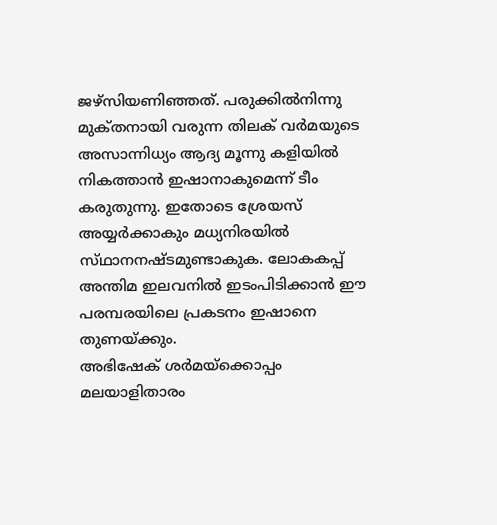ജഴ്‌സിയണിഞ്ഞത്‌. പരുക്കില്‍നിന്നു മുക്‌തനായി വരുന്ന തിലക്‌ വര്‍മയുടെ അസാന്നിധ്യം ആദ്യ മൂന്നു കളിയില്‍ നികത്താന്‍ ഇഷാനാകുമെന്ന്‌ ടീം കരുതുന്നു. ഇതോടെ ശ്രേയസ്‌ അയ്യര്‍ക്കാകും മധ്യനിരയില്‍ സ്‌ഥാനനഷ്‌ടമുണ്ടാകുക. ലോകകപ്പ്‌ അന്തിമ ഇലവനില്‍ ഇടംപിടിക്കാന്‍ ഈ പരമ്പരയിലെ പ്രകടനം ഇഷാനെ തുണയ്‌ക്കും.
അഭിഷേക്‌ ശര്‍മയ്‌ക്കൊപ്പം മലയാളിതാരം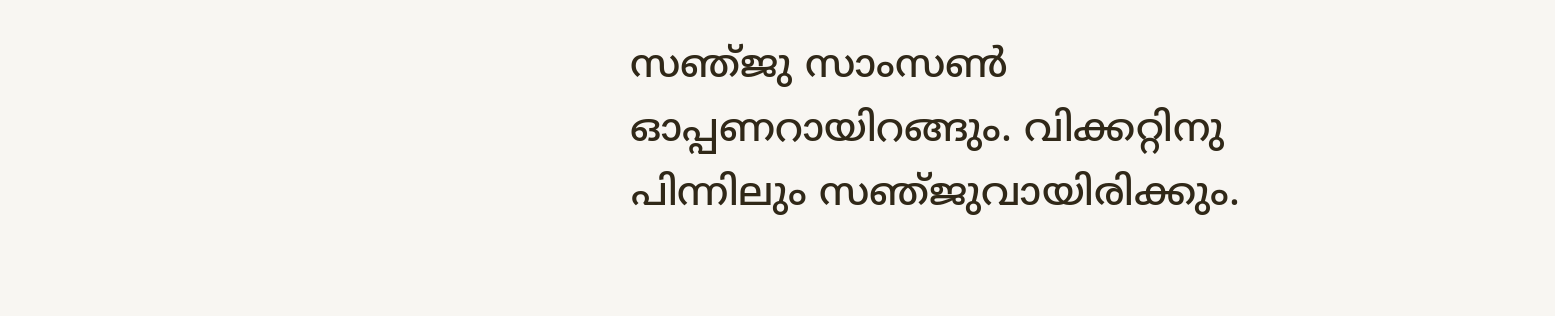സഞ്‌ജു സാംസണ്‍ ഓപ്പണറായിറങ്ങും. വിക്കറ്റിനു പിന്നിലും സഞ്‌ജുവായിരിക്കും.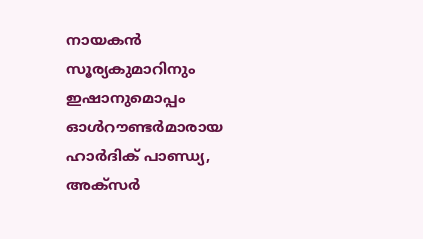നായകന്‍ സൂര്യകുമാറിനും ഇഷാനുമൊപ്പം ഓള്‍റൗണ്ടര്‍മാരായ ഹാര്‍ദിക്‌ പാണ്ഡ്യ, അക്‌സര്‍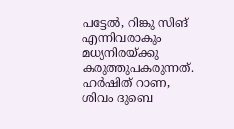പട്ടേല്‍, റിങ്കു സിങ്‌ എന്നിവരാകും മധ്യനിരയ്‌ക്കു കരുത്തുപകരുന്നത്‌. ഹര്‍ഷിത്‌ റാണ, ശിവം ദുബെ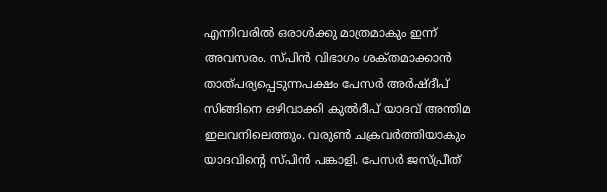എന്നിവരില്‍ ഒരാള്‍ക്കു മാത്രമാകും ഇന്ന്‌ അവസരം. സ്‌പിന്‍ വിഭാഗം ശക്‌തമാക്കാന്‍ താത്‌പര്യപ്പെടുന്നപക്ഷം പേസര്‍ അര്‍ഷ്‌ദീപ്‌ സിങ്ങിനെ ഒഴിവാക്കി കുല്‍ദീപ്‌ യാദവ്‌ അന്തിമ ഇലവനിലെത്തും. വരുണ്‍ ചക്രവര്‍ത്തിയാകും യാദവിന്റെ സ്‌പിന്‍ പങ്കാളി. പേസര്‍ ജസ്‌പ്രീത്‌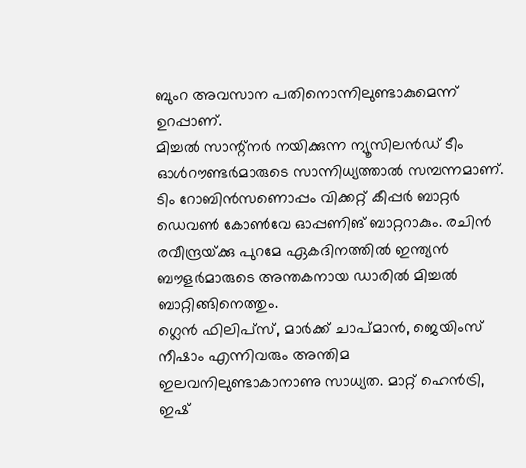ബുംറ അവസാന പതിനൊന്നിലുണ്ടാകുമെന്ന്‌ ഉറപ്പാണ്‌.
മിച്ചല്‍ സാന്റ്‌നര്‍ നയിക്കുന്ന ന്യൂസിലന്‍ഡ്‌ ടീം ഓള്‍റൗണ്ടര്‍മാരുടെ സാന്നിധ്യത്താല്‍ സമ്പന്നമാണ്‌. ടിം റോബിന്‍സണൊപ്പം വിക്കറ്റ്‌ കീപ്പര്‍ ബാറ്റര്‍ ഡെവണ്‍ കോണ്‍വേ ഓപ്പണിങ്‌ ബാറ്ററാകും. രചിന്‍ രവീന്ദ്രയ്‌ക്കു പുറമേ ഏകദിനത്തില്‍ ഇന്ത്യന്‍ ബൗളര്‍മാരുടെ അന്തകനായ ഡാരില്‍ മിച്ചല്‍ ബാറ്റിങ്ങിനെത്തും.
ഗ്ലെന്‍ ഫിലിപ്‌സ്, മാര്‍ക്ക്‌ ചാപ്‌മാന്‍, ജെയിംസ്‌ നീഷാം എന്നിവരും അന്തിമ ഇലവനിലുണ്ടാകാനാണു സാധ്യത. മാറ്റ്‌ ഹെന്‍ട്രി, ഇഷ്‌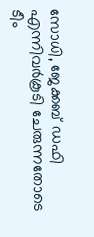സോധി, ജേക്കബ്‌ ഡഫി എന്നിവര്‍കൂടി ചേരുന്നതോടെ ടീം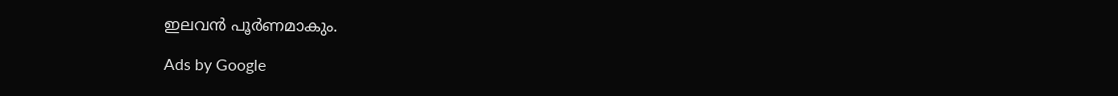ഇലവന്‍ പൂര്‍ണമാകും.

Ads by Google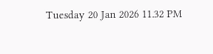Tuesday 20 Jan 2026 11.32 PM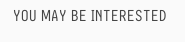YOU MAY BE INTERESTED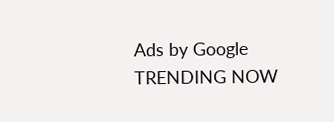Ads by Google
TRENDING NOW